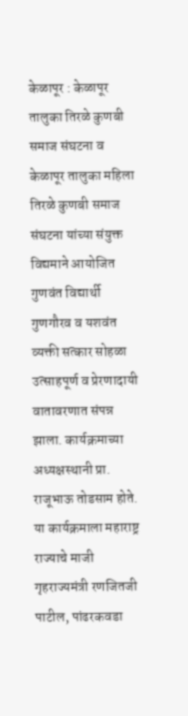केळापूर : केळापूर तालुका तिरळे कुणबी समाज संघटना व केळापूर तालुका महिला तिरळे कुणबी समाज संघटना यांच्या संयुक्त विद्यमाने आयोजित गुणवंत विद्यार्थी गुणगौरव व यशवंत व्यक्ती सत्कार सोहळा उत्साहपूर्ण व प्रेरणादायी वातावरणात संपन्न झाला. कार्यक्रमाच्या अध्यक्षस्थानी प्रा. राजूभाऊ तोडसाम होते.
या कार्यक्रमाला महाराष्ट्र राज्याचे माजी गृहराज्यमंत्री रणजितजी पाटील, पांढरकवडा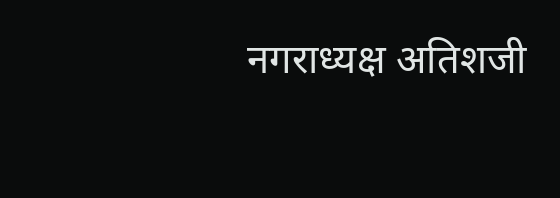नगराध्यक्ष अतिशजी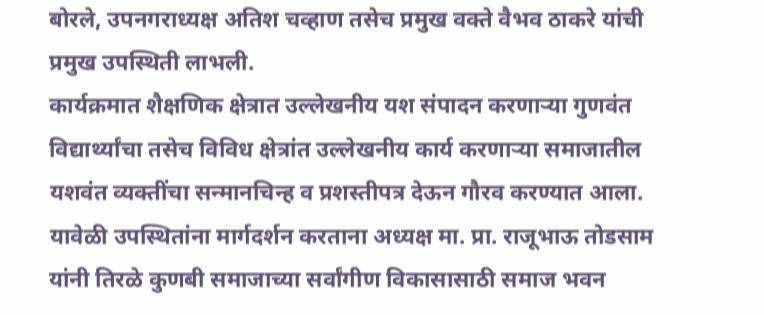बोरले, उपनगराध्यक्ष अतिश चव्हाण तसेच प्रमुख वक्ते वैभव ठाकरे यांची प्रमुख उपस्थिती लाभली.
कार्यक्रमात शैक्षणिक क्षेत्रात उल्लेखनीय यश संपादन करणाऱ्या गुणवंत विद्यार्थ्यांचा तसेच विविध क्षेत्रांत उल्लेखनीय कार्य करणाऱ्या समाजातील यशवंत व्यक्तींचा सन्मानचिन्ह व प्रशस्तीपत्र देऊन गौरव करण्यात आला.
यावेळी उपस्थितांना मार्गदर्शन करताना अध्यक्ष मा. प्रा. राजूभाऊ तोडसाम यांनी तिरळे कुणबी समाजाच्या सर्वांगीण विकासासाठी समाज भवन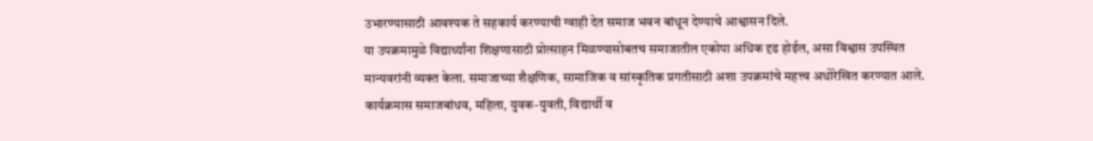उभारण्यासाठी आवश्यक ते सहकार्य करण्याची ग्वाही देत समाज भवन बांधून देण्याचे आश्वासन दिले.
या उपक्रमामुळे विद्यार्थ्यांना शिक्षणासाठी प्रोत्साहन मिळण्यासोबतच समाजातील एकोपा अधिक दृढ होईल, असा विश्वास उपस्थित मान्यवरांनी व्यक्त केला. समाजाच्या शैक्षणिक, सामाजिक व सांस्कृतिक प्रगतीसाठी अशा उपक्रमांचे महत्त्व अधोरेखित करण्यात आले.
कार्यक्रमास समाजबांधव, महिला, युवक-युवती, विद्यार्थी व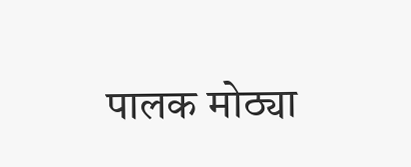पालक मोठ्या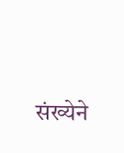संख्येने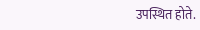उपस्थित होते.